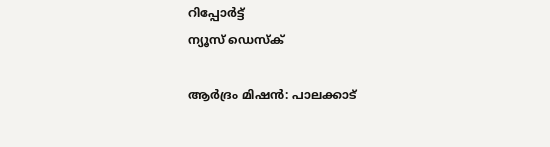റിപ്പോര്‍ട്ട്
ന്യൂസ് ഡെസ്ക്

ആര്‍ദ്രം മിഷന്‍: പാലക്കാട്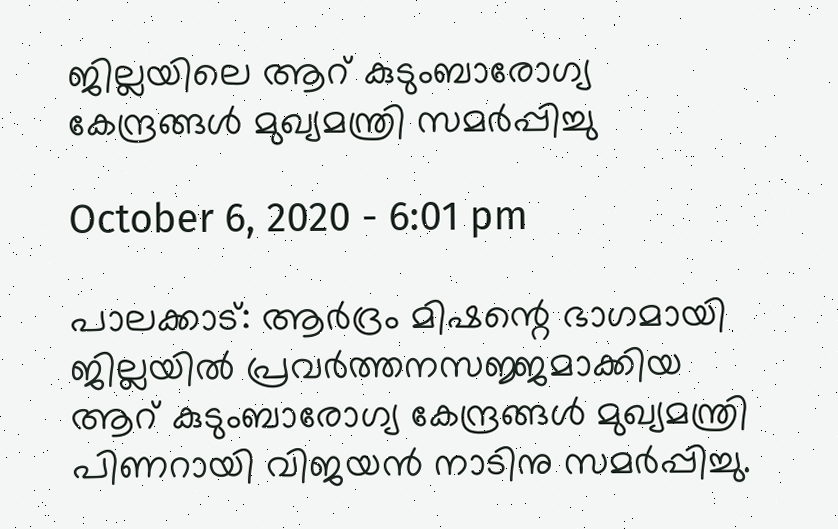ജില്ലയിലെ ആറ് കുടുംബാരോഗ്യ കേന്ദ്രങ്ങള്‍ മുഖ്യമന്ത്രി സമര്‍പ്പിച്ചു

October 6, 2020 - 6:01 pm

പാലക്കാട്: ആര്‍ദ്രം മിഷന്റെ ഭാഗമായി ജില്ലയില്‍ പ്രവര്‍ത്തനസജ്ജമാക്കിയ ആറ് കുടുംബാരോഗ്യ കേന്ദ്രങ്ങള്‍ മുഖ്യമന്ത്രി പിണറായി വിജയന്‍ നാടിനു സമര്‍പ്പിച്ചു.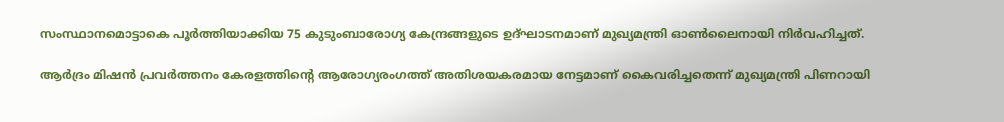സംസ്ഥാനമൊട്ടാകെ പൂര്‍ത്തിയാക്കിയ 75 കുടുംബാരോഗ്യ കേന്ദ്രങ്ങളുടെ ഉദ്ഘാടനമാണ് മുഖ്യമന്ത്രി ഓണ്‍ലൈനായി നിര്‍വഹിച്ചത്.

ആര്‍ദ്രം മിഷന്‍ പ്രവര്‍ത്തനം കേരളത്തിന്റെ ആരോഗ്യരംഗത്ത് അതിശയകരമായ നേട്ടമാണ് കൈവരിച്ചതെന്ന് മുഖ്യമന്ത്രി പിണറായി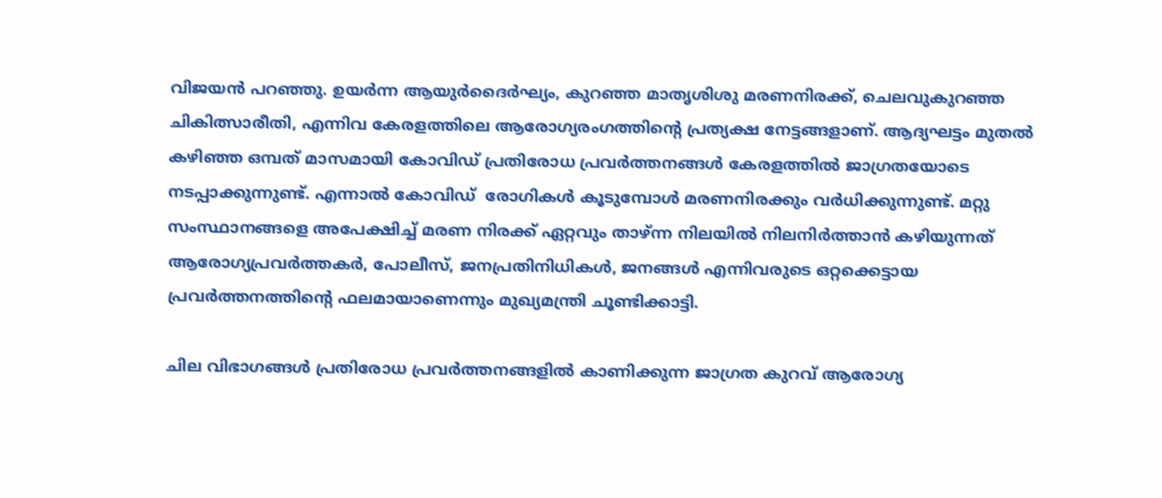വിജയന്‍ പറഞ്ഞു. ഉയര്‍ന്ന ആയുര്‍ദൈര്‍ഘ്യം, കുറഞ്ഞ മാതൃശിശു മരണനിരക്ക്, ചെലവുകുറഞ്ഞ ചികിത്സാരീതി, എന്നിവ കേരളത്തിലെ ആരോഗ്യരംഗത്തിന്റെ പ്രത്യക്ഷ നേട്ടങ്ങളാണ്. ആദ്യഘട്ടം മുതല്‍ കഴിഞ്ഞ ഒമ്പത് മാസമായി കോവിഡ് പ്രതിരോധ പ്രവര്‍ത്തനങ്ങള്‍ കേരളത്തില്‍ ജാഗ്രതയോടെ നടപ്പാക്കുന്നുണ്ട്. എന്നാല്‍ കോവിഡ്  രോഗികള്‍ കൂടുമ്പോള്‍ മരണനിരക്കും വര്‍ധിക്കുന്നുണ്ട്. മറ്റു സംസ്ഥാനങ്ങളെ അപേക്ഷിച്ച് മരണ നിരക്ക് ഏറ്റവും താഴ്ന്ന നിലയില്‍ നിലനിര്‍ത്താന്‍ കഴിയുന്നത് ആരോഗ്യപ്രവര്‍ത്തകര്‍, പോലീസ്, ജനപ്രതിനിധികള്‍, ജനങ്ങള്‍ എന്നിവരുടെ ഒറ്റക്കെട്ടായ പ്രവര്‍ത്തനത്തിന്റെ ഫലമായാണെന്നും മുഖ്യമന്ത്രി ചൂണ്ടിക്കാട്ടി.

ചില വിഭാഗങ്ങള്‍ പ്രതിരോധ പ്രവര്‍ത്തനങ്ങളില്‍ കാണിക്കുന്ന ജാഗ്രത കുറവ് ആരോഗ്യ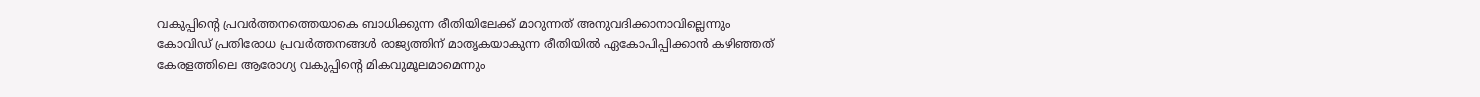വകുപ്പിന്റെ പ്രവര്‍ത്തനത്തെയാകെ ബാധിക്കുന്ന രീതിയിലേക്ക് മാറുന്നത് അനുവദിക്കാനാവില്ലെന്നും കോവിഡ് പ്രതിരോധ പ്രവര്‍ത്തനങ്ങള്‍ രാജ്യത്തിന് മാതൃകയാകുന്ന രീതിയില്‍ ഏകോപിപ്പിക്കാന്‍ കഴിഞ്ഞത് കേരളത്തിലെ ആരോഗ്യ വകുപ്പിന്റെ മികവുമൂലമാമെന്നും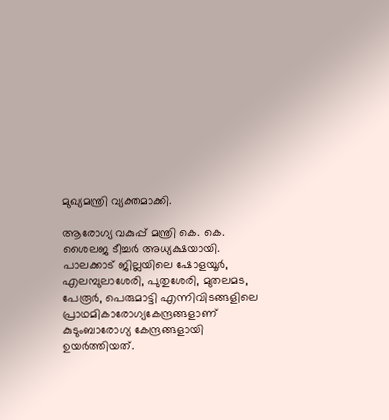മുഖ്യമന്ത്രി വ്യക്തമാക്കി.

ആരോഗ്യ വകുപ്പ് മന്ത്രി കെ. കെ. ശൈലജ ടീച്ചര്‍ അധ്യക്ഷയായി. പാലക്കാട് ജില്ലയിലെ ഷോളയൂര്‍, എലമ്പുലാശേരി, പുതുശേരി, മുതലമട, പേരൂര്‍, പെരുമാട്ടി എന്നിവിടങ്ങളിലെ പ്രാഥമികാരോഗ്യകേന്ദ്രങ്ങളാണ് കുടുംബാരോഗ്യ കേന്ദ്രങ്ങളായി ഉയര്‍ത്തിയത്.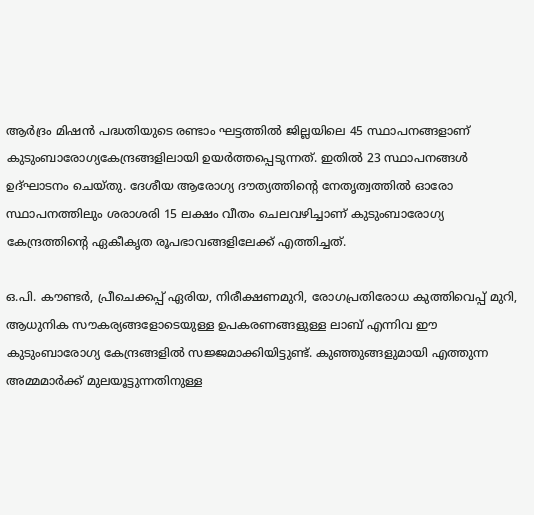ആര്‍ദ്രം മിഷന്‍ പദ്ധതിയുടെ രണ്ടാം ഘട്ടത്തില്‍ ജില്ലയിലെ 45 സ്ഥാപനങ്ങളാണ് കുടുംബാരോഗ്യകേന്ദ്രങ്ങളിലായി ഉയര്‍ത്തപ്പെടുന്നത്. ഇതില്‍ 23 സ്ഥാപനങ്ങള്‍ ഉദ്ഘാടനം ചെയ്തു. ദേശീയ ആരോഗ്യ ദൗത്യത്തിന്റെ നേതൃത്വത്തില്‍ ഓരോ സ്ഥാപനത്തിലും ശരാശരി 15 ലക്ഷം വീതം ചെലവഴിച്ചാണ് കുടുംബാരോഗ്യ കേന്ദ്രത്തിന്റെ ഏകീകൃത രൂപഭാവങ്ങളിലേക്ക് എത്തിച്ചത്.

ഒ.പി. കൗണ്ടര്‍, പ്രീചെക്കപ്പ് ഏരിയ, നിരീക്ഷണമുറി, രോഗപ്രതിരോധ കുത്തിവെപ്പ് മുറി, ആധുനിക സൗകര്യങ്ങളോടെയുള്ള ഉപകരണങ്ങളുള്ള ലാബ് എന്നിവ ഈ കുടുംബാരോഗ്യ കേന്ദ്രങ്ങളില്‍ സജ്ജമാക്കിയിട്ടുണ്ട്. കുഞ്ഞുങ്ങളുമായി എത്തുന്ന അമ്മമാര്‍ക്ക് മുലയൂട്ടുന്നതിനുള്ള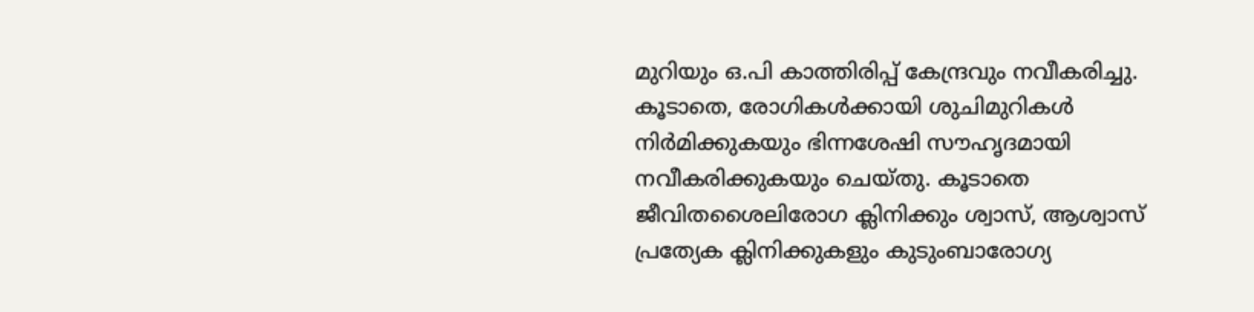മുറിയും ഒ.പി കാത്തിരിപ്പ് കേന്ദ്രവും നവീകരിച്ചു. കൂടാതെ, രോഗികള്‍ക്കായി ശുചിമുറികള്‍ നിര്‍മിക്കുകയും ഭിന്നശേഷി സൗഹൃദമായി നവീകരിക്കുകയും ചെയ്തു. കൂടാതെ ജീവിതശൈലിരോഗ ക്ലിനിക്കും ശ്വാസ്, ആശ്വാസ് പ്രത്യേക ക്ലിനിക്കുകളും കുടുംബാരോഗ്യ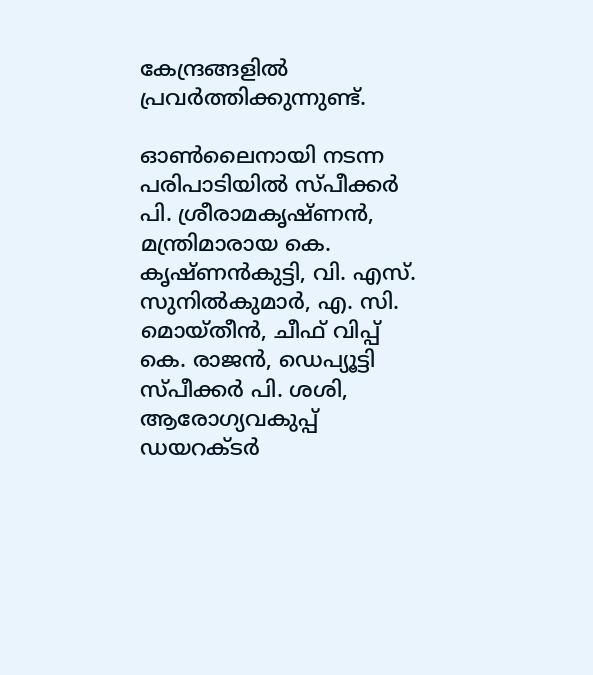കേന്ദ്രങ്ങളില്‍ പ്രവര്‍ത്തിക്കുന്നുണ്ട്.

ഓണ്‍ലൈനായി നടന്ന പരിപാടിയില്‍ സ്പീക്കര്‍ പി. ശ്രീരാമകൃഷ്ണന്‍, മന്ത്രിമാരായ കെ. കൃഷ്ണന്‍കുട്ടി, വി. എസ്. സുനില്‍കുമാര്‍, എ. സി. മൊയ്തീന്‍, ചീഫ് വിപ്പ് കെ. രാജന്‍, ഡെപ്യൂട്ടി സ്പീക്കര്‍ പി. ശശി, ആരോഗ്യവകുപ്പ് ഡയറക്ടര്‍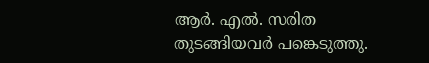ആര്‍. എല്‍. സരിത തുടങ്ങിയവര്‍ പങ്കെടുത്തു.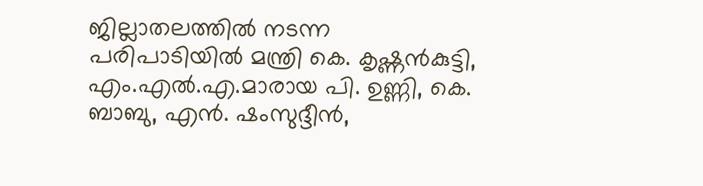ജില്ലാതലത്തില്‍ നടന്ന പരിപാടിയില്‍ മന്ത്രി കെ. കൃഷ്ണന്‍കുട്ടി, എം.എല്‍.എ.മാരായ പി. ഉണ്ണി, കെ. ബാബു, എന്‍. ഷംസുദ്ദീന്‍,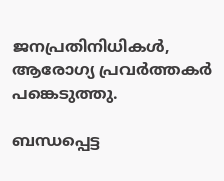ജനപ്രതിനിധികള്‍, ആരോഗ്യ പ്രവര്‍ത്തകര്‍ പങ്കെടുത്തു.

ബന്ധപ്പെട്ട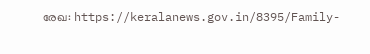രേഖ: https://keralanews.gov.in/8395/Family-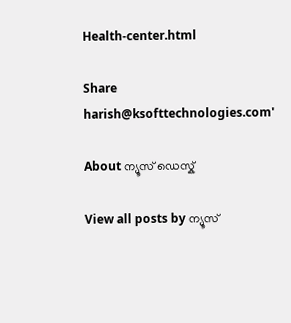Health-center.html

Share
harish@ksofttechnologies.com'

About ന്യൂസ് ഡെസ്ക്

View all posts by ന്യൂസ്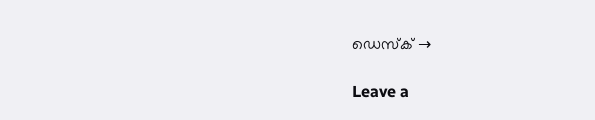ഡെസ്ക് →

Leave a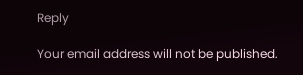Reply

Your email address will not be published.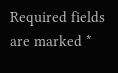Required fields are marked *